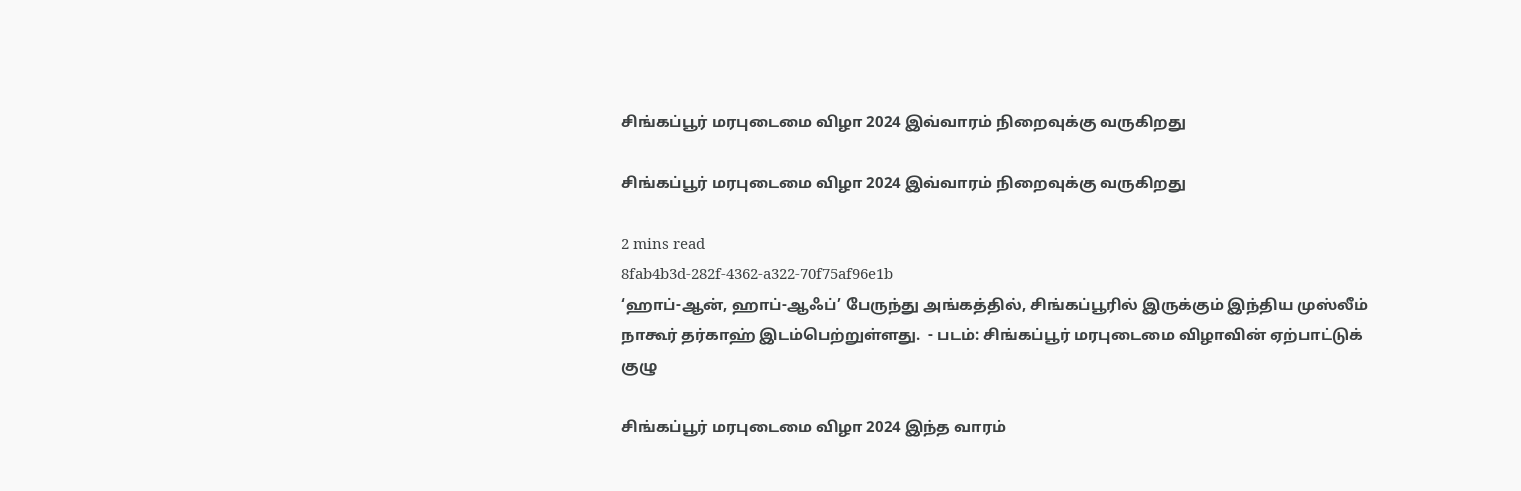சிங்கப்பூர் மரபுடைமை விழா 2024 இவ்வாரம் நிறைவுக்கு வருகிறது

சிங்கப்பூர் மரபுடைமை விழா 2024 இவ்வாரம் நிறைவுக்கு வருகிறது

2 mins read
8fab4b3d-282f-4362-a322-70f75af96e1b
‘ஹாப்-ஆன், ஹாப்-ஆஃப்’ பேருந்து அங்கத்தில், சிங்கப்பூரில் இருக்கும் இந்திய முஸ்லீம் நாகூர் தர்காஹ் இடம்பெற்றுள்ளது.  - படம்: சிங்கப்பூர் மரபுடைமை விழாவின் ஏற்பாட்டுக் குழு

சிங்கப்பூர் மரபுடைமை விழா 2024 இந்த வாரம்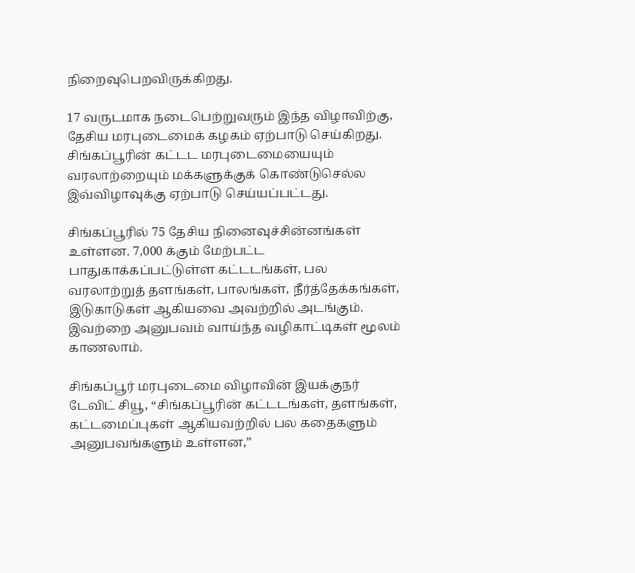நிறைவுபெறவிருக்கிறது.

17 வருடமாக நடைபெற்றுவரும் இந்த விழாவிற்கு, தேசிய மரபுடைமைக் கழகம் ஏற்பாடு செய்கிறது. சிங்கப்பூரின் கட்டட மரபுடைமையையும் வரலாற்றையும் மக்களுக்குக் கொண்டுசெல்ல இவ்விழாவுக்கு ஏற்பாடு செய்யப்பட்டது.

சிங்கப்பூரில் 75 தேசிய நினைவுச்சின்னங்கள் உள்ளன. 7,000 க்கும் மேற்பட்ட பாதுகாக்கப்பட்டுள்ள கட்டடங்கள், பல வரலாற்றுத் தளங்கள், பாலங்கள், நீர்த்தேக்கங்கள், இடுகாடுகள் ஆகியவை அவற்றில் அடங்கும். இவற்றை அனுபவம் வாய்ந்த வழிகாட்டிகள் மூலம் காணலாம்.

சிங்கப்பூர் மரபுடைமை விழாவின் இயக்குநர் டேவிட் சியூ, “சிங்கப்பூரின் கட்டடங்கள், தளங்கள், கட்டமைப்புகள் ஆகியவற்றில் பல கதைகளும் அனுபவங்களும் உள்ளன,”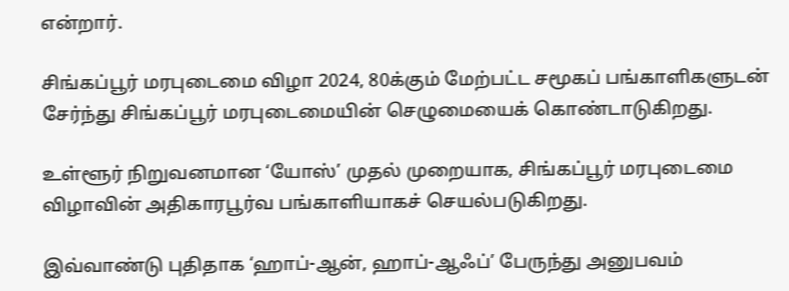என்றார்.

சிங்கப்பூர் மரபுடைமை விழா 2024, 80க்கும் மேற்பட்ட சமூகப் பங்காளிகளுடன் சேர்ந்து சிங்கப்பூர் மரபுடைமையின் செழுமையைக் கொண்டாடுகிறது.

உள்ளூர் நிறுவனமான ‘யோஸ்’ முதல் முறையாக, சிங்கப்பூர் மரபுடைமை விழாவின் அதிகாரபூர்வ பங்காளியாகச் செயல்படுகிறது.

இவ்வாண்டு புதிதாக ‘ஹாப்-ஆன், ஹாப்-ஆஃப்’ பேருந்து அனுபவம்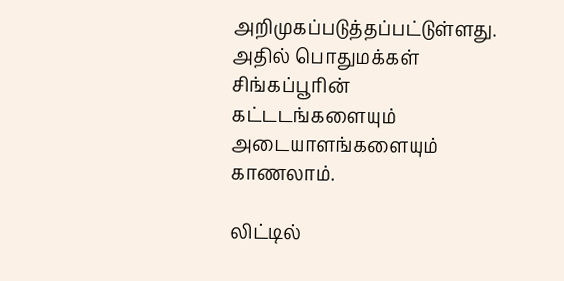அறிமுகப்படுத்தப்பட்டுள்ளது. அதில் பொதுமக்கள் சிங்கப்பூரின் கட்டடங்களையும் அடையாளங்களையும் காணலாம்.

லிட்டில்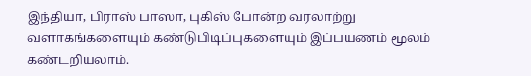இந்தியா, பிராஸ் பாஸா, புகிஸ் போன்ற வரலாற்று வளாகங்களையும் கண்டுபிடிப்புகளையும் இப்பயணம் மூலம் கண்டறியலாம்.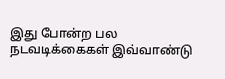இது போன்ற பல நடவடிக்கைகள் இவ்வாண்டு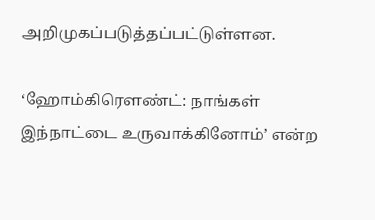அறிமுகப்படுத்தப்பட்டுள்ளன.

‘ஹோம்கிரௌண்ட்: நாங்கள் இந்நாட்டை உருவாக்கினோம்’ என்ற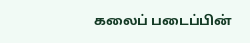கலைப் படைப்பின்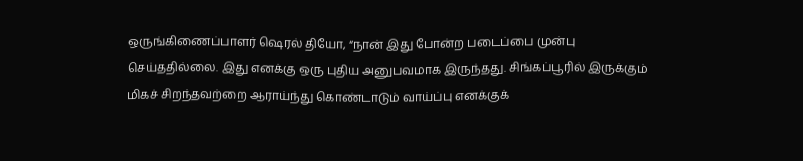ஒருங்கிணைப்பாளர் ஷெரல் தியோ, “நான் இது போன்ற படைப்பை முன்பு செய்ததில்லை. இது எனக்கு ஒரு புதிய அனுபவமாக இருந்தது. சிங்கப்பூரில் இருக்கும் மிகச் சிறந்தவற்றை ஆராய்ந்து கொண்டாடும் வாய்ப்பு எனக்குக்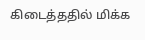கிடைத்ததில் மிக்க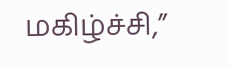மகிழ்ச்சி,”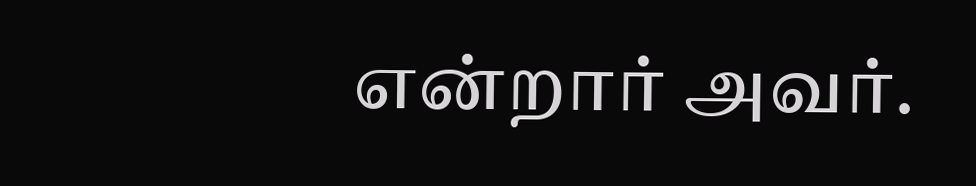என்றார் அவர்.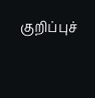குறிப்புச்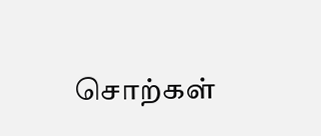சொற்கள்